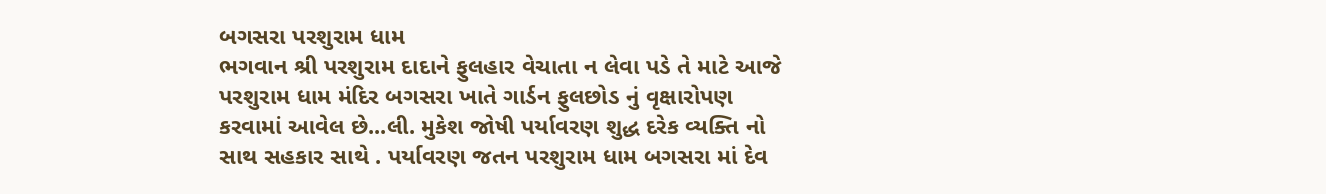બગસરા પરશુરામ ધામ
ભગવાન શ્રી પરશુરામ દાદાને ફુલહાર વેચાતા ન લેવા પડે તે માટે આજે પરશુરામ ધામ મંદિર બગસરા ખાતે ગાર્ડન ફુલછોડ નું વૃક્ષારોપણ કરવામાં આવેલ છે...લી. મુકેશ જોષી પર્યાવરણ શુદ્ધ દરેક વ્યક્તિ નો સાથ સહકાર સાથે . પર્યાવરણ જતન પરશુરામ ધામ બગસરા માં દેવ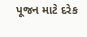પૂજન માટે દરેક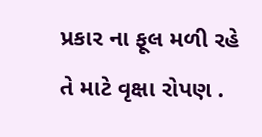પ્રકાર ના ફૂલ મળી રહે તે માટે વૃક્ષા રોપણ .